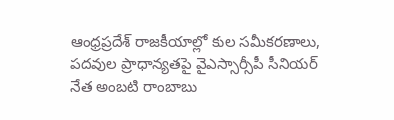ఆంధ్రప్రదేశ్ రాజకీయాల్లో కుల సమీకరణాలు, పదవుల ప్రాధాన్యతపై వైఎస్సార్సీపీ సీనియర్ నేత అంబటి రాంబాబు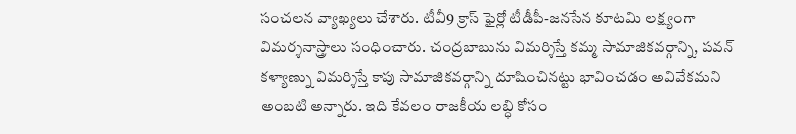సంచలన వ్యాఖ్యలు చేశారు. టీవీ9 క్రాస్ ఫైర్లో టీడీపీ-జనసేన కూటమి లక్ష్యంగా విమర్శనాస్త్రాలు సంధించారు. చంద్రబాబును విమర్శిస్తే కమ్మ సామాజికవర్గాన్ని, పవన్ కళ్యాణ్ను విమర్శిస్తే కాపు సామాజికవర్గాన్ని దూషించినట్టు భావించడం అవివేకమని అంబటి అన్నారు. ఇది కేవలం రాజకీయ లబ్ధి కోసం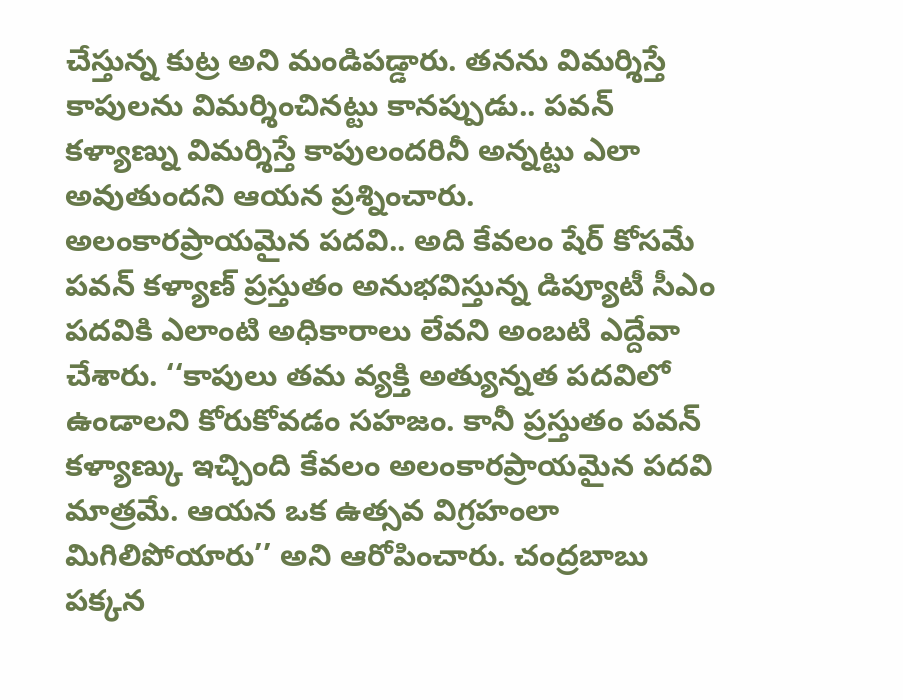చేస్తున్న కుట్ర అని మండిపడ్డారు. తనను విమర్శిస్తే కాపులను విమర్శించినట్టు కానప్పుడు.. పవన్ కళ్యాణ్ను విమర్శిస్తే కాపులందరినీ అన్నట్టు ఎలా అవుతుందని ఆయన ప్రశ్నించారు.
అలంకారప్రాయమైన పదవి.. అది కేవలం షేర్ కోసమే
పవన్ కళ్యాణ్ ప్రస్తుతం అనుభవిస్తున్న డిప్యూటీ సీఎం పదవికి ఎలాంటి అధికారాలు లేవని అంబటి ఎద్దేవా చేశారు. ‘‘కాపులు తమ వ్యక్తి అత్యున్నత పదవిలో ఉండాలని కోరుకోవడం సహజం. కానీ ప్రస్తుతం పవన్ కళ్యాణ్కు ఇచ్చింది కేవలం అలంకారప్రాయమైన పదవి మాత్రమే. ఆయన ఒక ఉత్సవ విగ్రహంలా మిగిలిపోయారు’’ అని ఆరోపించారు. చంద్రబాబు పక్కన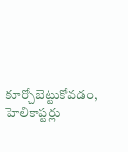కూర్చోబెట్టుకోవడం, హెలికాప్టర్లు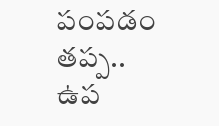పంపడం తప్ప.. ఉప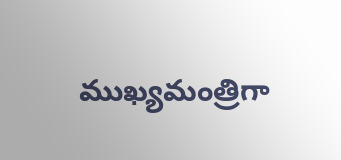ముఖ్యమంత్రిగా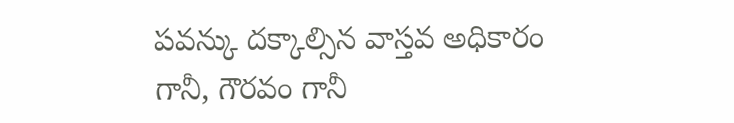పవన్కు దక్కాల్సిన వాస్తవ అధికారం గానీ, గౌరవం గానీ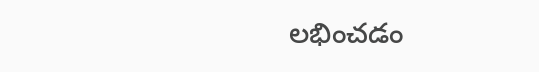లభించడం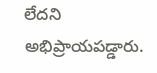లేదని అభిప్రాయపడ్డారు.